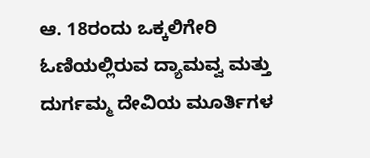ಆ. 18ರಂದು ಒಕ್ಕಲಿಗೇರಿ ಓಣಿಯಲ್ಲಿರುವ ದ್ಯಾಮವ್ವ ಮತ್ತು ದುರ್ಗಮ್ಮ ದೇವಿಯ ಮೂರ್ತಿಗಳ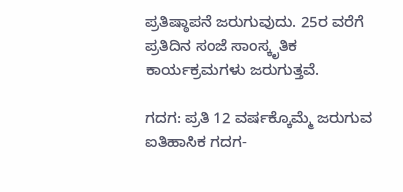ಪ್ರತಿಷ್ಠಾಪನೆ ಜರುಗುವುದು. 25ರ ವರೆಗೆ ಪ್ರತಿದಿನ ಸಂಜೆ ಸಾಂಸ್ಕೃತಿಕ ಕಾರ್ಯಕ್ರಮಗಳು ಜರುಗುತ್ತವೆ.

ಗದಗ: ಪ್ರತಿ 12 ವರ್ಷಕ್ಕೊಮ್ಮೆ ಜರುಗುವ ಐತಿಹಾಸಿಕ ಗದಗ-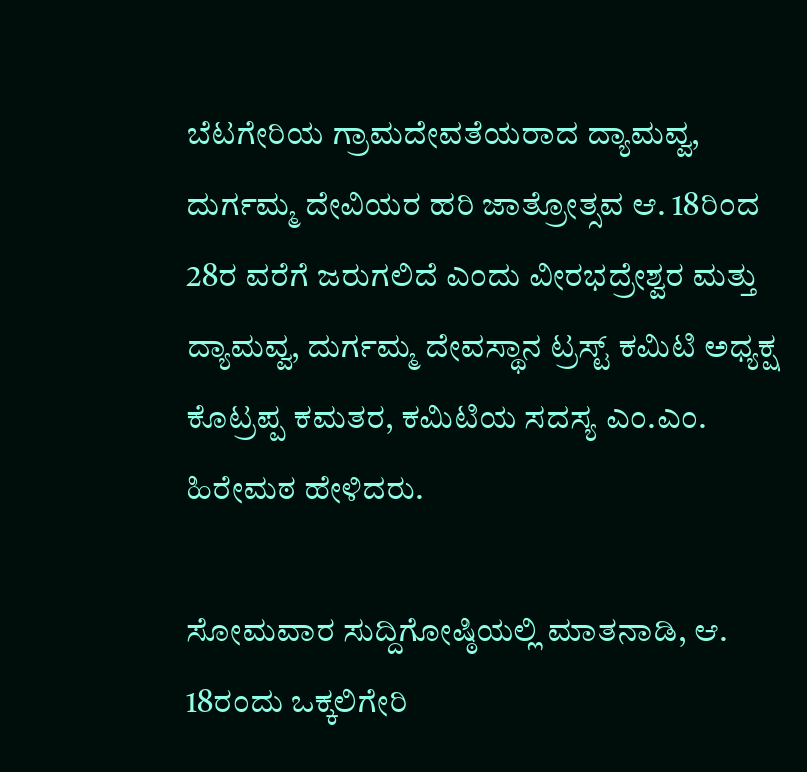ಬೆಟಗೇರಿಯ ಗ್ರಾಮದೇವತೆಯರಾದ ದ್ಯಾಮವ್ವ, ದುರ್ಗಮ್ಮ ದೇವಿಯರ ಹರಿ ಜಾತ್ರೋತ್ಸವ ಆ. 18ರಿಂದ 28ರ ವರೆಗೆ ಜರುಗಲಿದೆ ಎಂದು ವೀರಭದ್ರೇಶ್ವರ ಮತ್ತು ದ್ಯಾಮವ್ವ, ದುರ್ಗಮ್ಮ ದೇವಸ್ಥಾನ ಟ್ರಸ್ಟ್ ಕಮಿಟಿ ಅಧ್ಯಕ್ಷ ಕೊಟ್ರಪ್ಪ ಕಮತರ, ಕಮಿಟಿಯ ಸದಸ್ಯ ಎಂ.ಎಂ. ಹಿರೇಮಠ ಹೇಳಿದರು.

ಸೋಮವಾರ ಸುದ್ದಿಗೋಷ್ಠಿಯಲ್ಲಿ ಮಾತನಾಡಿ, ಆ. 18ರಂದು ಒಕ್ಕಲಿಗೇರಿ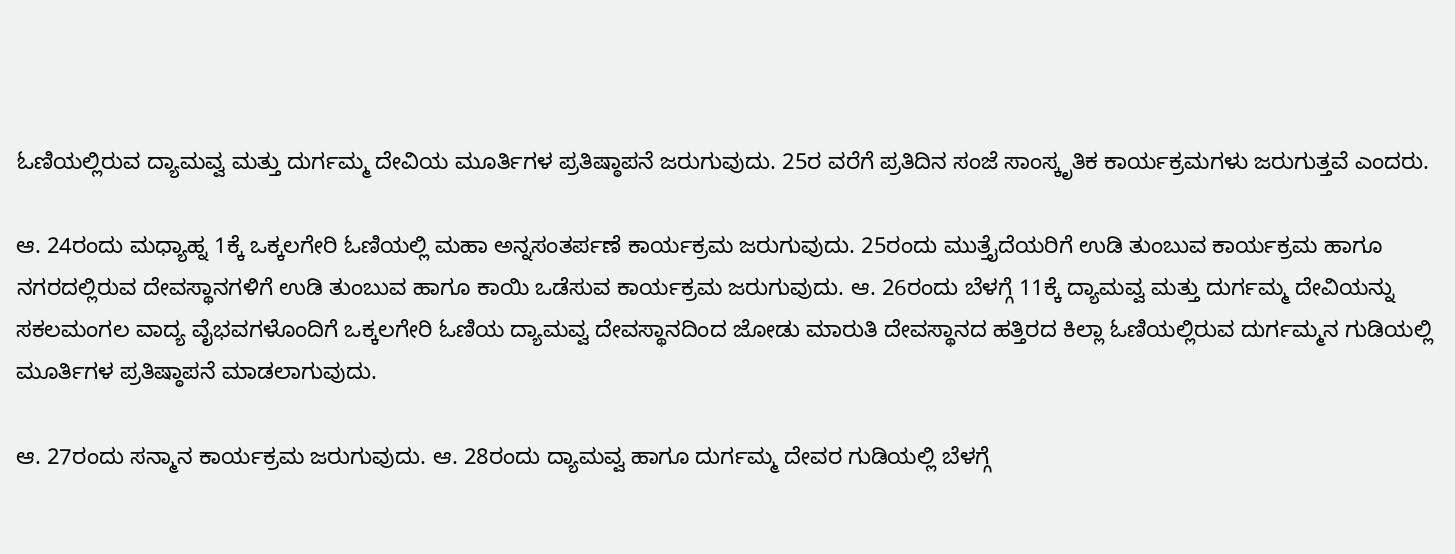ಓಣಿಯಲ್ಲಿರುವ ದ್ಯಾಮವ್ವ ಮತ್ತು ದುರ್ಗಮ್ಮ ದೇವಿಯ ಮೂರ್ತಿಗಳ ಪ್ರತಿಷ್ಠಾಪನೆ ಜರುಗುವುದು. 25ರ ವರೆಗೆ ಪ್ರತಿದಿನ ಸಂಜೆ ಸಾಂಸ್ಕೃತಿಕ ಕಾರ್ಯಕ್ರಮಗಳು ಜರುಗುತ್ತವೆ ಎಂದರು.

ಆ. 24ರಂದು ಮಧ್ಯಾಹ್ನ 1ಕ್ಕೆ ಒಕ್ಕಲಗೇರಿ ಓಣಿಯಲ್ಲಿ ಮಹಾ ಅನ್ನಸಂತರ್ಪಣೆ ಕಾರ್ಯಕ್ರಮ ಜರುಗುವುದು. 25ರಂದು ಮುತ್ತೈದೆಯರಿಗೆ ಉಡಿ ತುಂಬುವ ಕಾರ್ಯಕ್ರಮ ಹಾಗೂ ನಗರದಲ್ಲಿರುವ ದೇವಸ್ಥಾನಗಳಿಗೆ ಉಡಿ ತುಂಬುವ ಹಾಗೂ ಕಾಯಿ ಒಡೆಸುವ ಕಾರ್ಯಕ್ರಮ ಜರುಗುವುದು. ಆ. 26ರಂದು ಬೆಳಗ್ಗೆ 11ಕ್ಕೆ ದ್ಯಾಮವ್ವ ಮತ್ತು ದುರ್ಗಮ್ಮ ದೇವಿಯನ್ನು ಸಕಲಮಂಗಲ ವಾದ್ಯ ವೈಭವಗಳೊಂದಿಗೆ ಒಕ್ಕಲಗೇರಿ ಓಣಿಯ ದ್ಯಾಮವ್ವ ದೇವಸ್ಥಾನದಿಂದ ಜೋಡು ಮಾರುತಿ ದೇವಸ್ಥಾನದ ಹತ್ತಿರದ ಕಿಲ್ಲಾ ಓಣಿಯಲ್ಲಿರುವ ದುರ್ಗಮ್ಮನ ಗುಡಿಯಲ್ಲಿ ಮೂರ್ತಿಗಳ ಪ್ರತಿಷ್ಠಾಪನೆ ಮಾಡಲಾಗುವುದು.

ಆ. 27ರಂದು ಸನ್ಮಾನ ಕಾರ್ಯಕ್ರಮ ಜರುಗುವುದು. ಆ. 28ರಂದು ದ್ಯಾಮವ್ವ ಹಾಗೂ ದುರ್ಗಮ್ಮ ದೇವರ ಗುಡಿಯಲ್ಲಿ ಬೆಳಗ್ಗೆ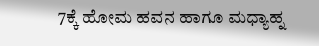7ಕ್ಕೆ ಹೋಮ ಹವನ ಹಾಗೂ ಮಧ್ಯಾಹ್ನ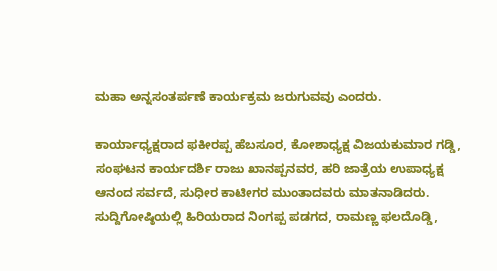ಮಹಾ ಅನ್ನಸಂತರ್ಪಣೆ ಕಾರ್ಯಕ್ರಮ ಜರುಗುವವು ಎಂದರು.

ಕಾರ್ಯಾಧ್ಯಕ್ಷರಾದ ಫಕೀರಪ್ಪ ಹೆಬಸೂರ, ಕೋಶಾಧ್ಯಕ್ಷ ವಿಜಯಕುಮಾರ ಗಡ್ಡಿ, ಸಂಘಟನ ಕಾರ್ಯದರ್ಶಿ ರಾಜು ಖಾನಪ್ಪನವರ, ಹರಿ ಜಾತ್ರೆಯ ಉಪಾಧ್ಯಕ್ಷ ಆನಂದ ಸರ್ವದೆ, ಸುಧೀರ ಕಾಟೀಗರ ಮುಂತಾದವರು ಮಾತನಾಡಿದರು. ಸುದ್ದಿಗೋಷ್ಠಿಯಲ್ಲಿ ಹಿರಿಯರಾದ ನಿಂಗಪ್ಪ ಪಡಗದ, ರಾಮಣ್ಣ ಫಲದೊಡ್ಡಿ,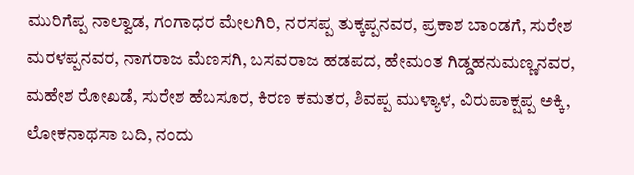ಮುರಿಗೆಪ್ಪ ನಾಲ್ವಾಡ, ಗಂಗಾಧರ ಮೇಲಗಿರಿ, ನರಸಪ್ಪ ತುಕ್ಕಪ್ಪನವರ, ಪ್ರಕಾಶ ಬಾಂಡಗೆ, ಸುರೇಶ ಮರಳಪ್ಪನವರ, ನಾಗರಾಜ ಮೆಣಸಗಿ, ಬಸವರಾಜ ಹಡಪದ, ಹೇಮಂತ ಗಿಡ್ಡಹನುಮಣ್ಣನವರ, ಮಹೇಶ ರೋಖಡೆ, ಸುರೇಶ ಹೆಬಸೂರ, ಕಿರಣ ಕಮತರ, ಶಿವಪ್ಪ ಮುಳ್ಯಾಳ, ವಿರುಪಾಕ್ಷಪ್ಪ ಅಕ್ಕಿ, ಲೋಕನಾಥಸಾ ಬದಿ, ನಂದು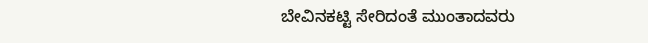ಬೇವಿನಕಟ್ಟಿ ಸೇರಿದಂತೆ ಮುಂತಾದವರು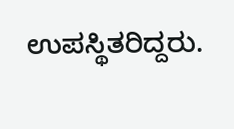ಉಪಸ್ಥಿತರಿದ್ದರು.